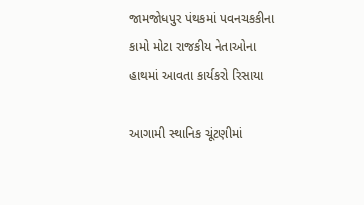જામજોધપુર પંથકમાં પવનચકકીના કામો મોટા રાજકીય નેતાઓના હાથમાં આવતા કાર્યકરો રિસાયા

આગામી સ્થાનિક ચૂંટણીમાં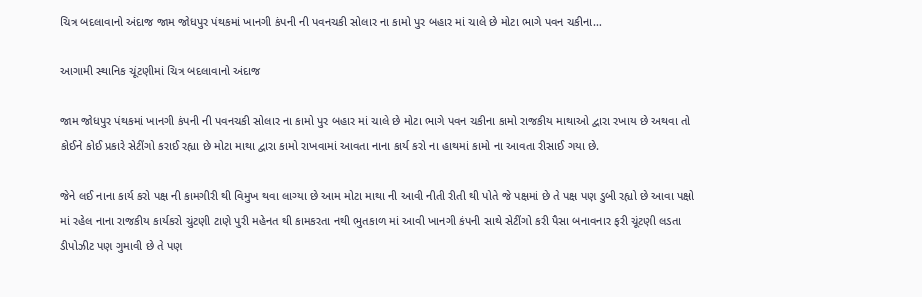ચિત્ર બદલાવાનો અંદાજ જામ જોધપુર પંથકમાં ખાનગી કંપની ની પવનચકી સોલાર ના કામો પુર બહાર માં ચાલે છે મોટા ભાગે પવન ચકીના…

આગામી સ્થાનિક ચૂંટણીમાં ચિત્ર બદલાવાનો અંદાજ

જામ જોધપુર પંથકમાં ખાનગી કંપની ની પવનચકી સોલાર ના કામો પુર બહાર માં ચાલે છે મોટા ભાગે પવન ચકીના કામો રાજકીય માથાઓ દ્વારા રખાય છે અથવા તો કોઈને કોઈ પ્રકારે સેટીંગો કરાઈ રહ્યા છે મોટા માથા દ્વારા કામો રાખવામાં આવતા નાના કાર્ય કરો ના હાથમાં કામો ના આવતા રીસાઈ ગયા છે.

જેને લઈ નાના કાર્ય કરો પક્ષ ની કામગીરી થી વિમુખ થવા લાગ્યા છે આમ મોટા માથા ની આવી નીતી રીતી થી પોતે જે પક્ષમાં છે તે પક્ષ પણ ડુબી રહ્યો છે આવા પક્ષો માં રહેલ નાના રાજકીય કાર્યકરો ચુંટણી ટાણે પુરી મહેનત થી કામકરતા નથી ભુતકાળ માં આવી ખાનગી કંપની સાથે સેટીંગો કરી પૈસા બનાવનાર ફરી ચૂંટણી લડતા ડીપોઝીટ પણ ગુમાવી છે તે પણ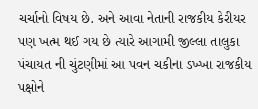ચર્ચાનો વિષય છે. અને આવા નેતાની રાજકીય કેરીયર પણ ખત્મ થઈ ગય છે ત્યારે આગામી જીલ્લા તાલુકા પંચાયત ની ચુંટણીમાં આ પવન ચકીના ડખ્ખા રાજકીય પક્ષોને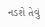નડશે તેવું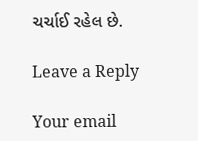ચર્ચાઈ રહેલ છે.

Leave a Reply

Your email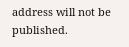address will not be published.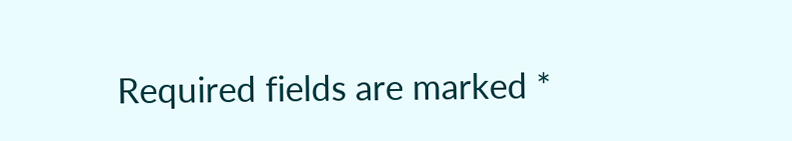Required fields are marked *